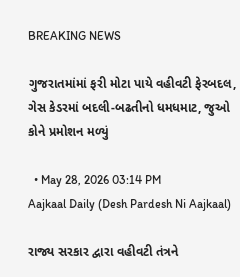BREAKING NEWS

ગુજરાતમાંમાં ફરી મોટા પાયે વહીવટી ફેરબદલ, ગેસ કેડરમાં બદલી-બઢતીનો ધમધમાટ, જુઓ કોને પ્રમોશન મળ્યું

  • May 28, 2026 03:14 PM
Aajkaal Daily (Desh Pardesh Ni Aajkaal)

રાજ્ય સરકાર દ્વારા વહીવટી તંત્રને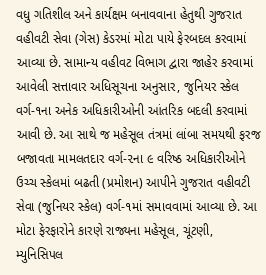વધુ ગતિશીલ અને કાર્યક્ષમ બનાવવાના હેતુથી ગુજરાત વહીવટી સેવા (ગેસ) કેડરમાં મોટા પાયે ફેરબદલ કરવામાં આવ્યા છે. સામાન્ય વહીવટ વિભાગ દ્વારા જાહેર કરવામાં આવેલી સત્તાવાર અધિસૂચના અનુસાર, જુનિયર સ્કેલ વર્ગ-૧ના અનેક અધિકારીઓની આંતરિક બદલી કરવામાં આવી છે. આ સાથે જ મહેસૂલ તંત્રમાં લાંબા સમયથી ફરજ બજાવતા મામલતદાર વર્ગ-૨ના ૯ વરિષ્ઠ અધિકારીઓને ઉચ્ચ સ્કેલમાં બઢતી (પ્રમોશન) આપીને ગુજરાત વહીવટી સેવા (જુનિયર સ્કેલ) વર્ગ-૧માં સમાવવામાં આવ્યા છે. આ મોટા ફેરફારોને કારણે રાજ્યના મહેસૂલ, ચૂંટણી, મ્યુનિસિપલ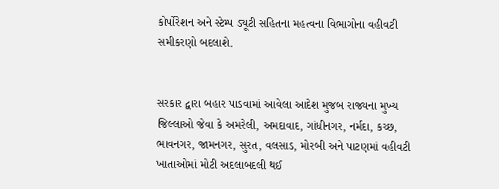કોર્પોરેશન અને સ્ટેમ્પ ડ્યૂટી સહિતના મહત્વના વિભાગોના વહીવટી સમીકરણો બદલાશે.


સરકાર દ્વારા બહાર પાડવામાં આવેલા આદેશ મુજબ રાજ્યના મુખ્ય જિલ્લાઓ જેવા કે અમરેલી, અમદાવાદ, ગાંધીનગર, નર્મદા, કચ્છ, ભાવનગર, જામનગર, સુરત, વલસાડ, મોરબી અને પાટણમાં વહીવટી ખાતાઓમાં મોટી અદલાબદલી થઈ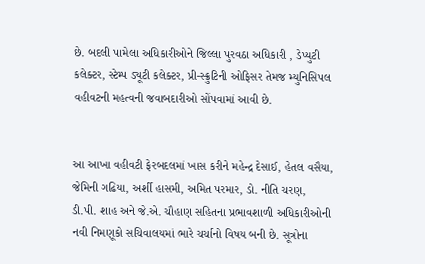છે. બદલી પામેલા અધિકારીઓને જિલ્લા પુરવઠા અધિકારી , ડેપ્યુટી કલેક્ટર, સ્ટેમ્પ ડ્યૂટી કલેક્ટર, પ્રી-સ્ક્રુટિની ઓફિસર તેમજ મ્યુનિસિપલ વહીવટની મહત્વની જવાબદારીઓ સોંપવામાં આવી છે.


આ આખા વહીવટી ફેરબદલમાં ખાસ કરીને મહેન્દ્ર દેસાઈ, હેતલ વસૈયા, જેમિની ગઢિયા, અર્શી હાસમી, અમિત પરમાર, ડો. નીતિ ચરણ, ડી.પી. શાહ અને જે.એ. ચૌહાણ સહિતના પ્રભાવશાળી અધિકારીઓની નવી નિમણૂકો સચિવાલયમાં ભારે ચર્ચાનો વિષય બની છે. સૂત્રોના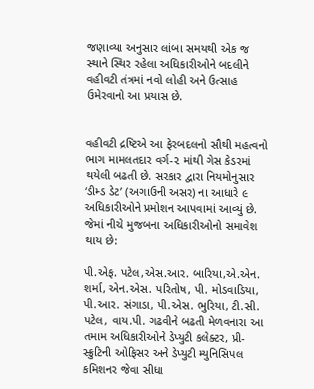જણાવ્યા અનુસાર લાંબા સમયથી એક જ સ્થાને સ્થિર રહેલા અધિકારીઓને બદલીને વહીવટી તંત્રમાં નવો લોહી અને ઉત્સાહ ઉમેરવાનો આ પ્રયાસ છે.


વહીવટી દ્રષ્ટિએ આ ફેરબદલનો સૌથી મહત્વનો ભાગ મામલતદાર વર્ગ-૨ માંથી ગેસ કેડરમાં થયેલી બઢતી છે. સરકાર દ્વારા નિયમોનુસાર ‘ડીમ્ડ ડેટ’ (અગાઉની અસર) ના આધારે ૯ અધિકારીઓને પ્રમોશન આપવામાં આવ્યું છે. જેમાં નીચે મુજબના અધિકારીઓનો સમાવેશ થાય છે:

પી.એફ. પટેલ,એસ.આર. બારિયા,એ.એન. શર્મા, એન.એસ. પરિતોષ, પી. મોડવાડિયા, પી.આર. સંગાડા, પી.એસ. ભુરિયા, ટી.સી. પટેલ, વાય.પી. ગઢવીને બઢતી મેળવનારા આ તમામ અધિકારીઓને ડેપ્યુટી કલેક્ટર, પ્રી-સ્ક્રુટિની ઓફિસર અને ડેપ્યુટી મ્યુનિસિપલ કમિશનર જેવા સીધા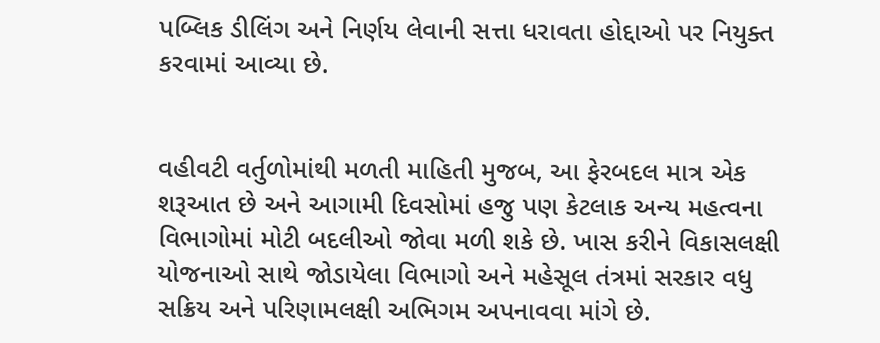પબ્લિક ડીલિંગ અને નિર્ણય લેવાની સત્તા ધરાવતા હોદ્દાઓ પર નિયુક્ત કરવામાં આવ્યા છે.


વહીવટી વર્તુળોમાંથી મળતી માહિતી મુજબ, આ ફેરબદલ માત્ર એક શરૂઆત છે અને આગામી દિવસોમાં હજુ પણ કેટલાક અન્ય મહત્વના વિભાગોમાં મોટી બદલીઓ જોવા મળી શકે છે. ખાસ કરીને વિકાસલક્ષી યોજનાઓ સાથે જોડાયેલા વિભાગો અને મહેસૂલ તંત્રમાં સરકાર વધુ સક્રિય અને પરિણામલક્ષી અભિગમ અપનાવવા માંગે છે.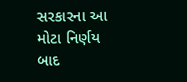સરકારના આ મોટા નિર્ણય બાદ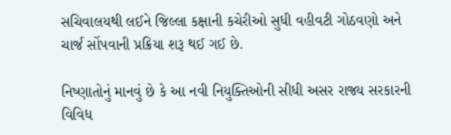સચિવાલયથી લઈને જિલ્લા કક્ષાની કચેરીઓ સુધી વહીવટી ગોઠવણો અને ચાર્જ સોંપવાની પ્રક્રિયા શરૂ થઈ ગઈ છે.

નિષ્ણાતોનું માનવું છે કે આ નવી નિયુક્તિઓની સીધી અસર રાજ્ય સરકારની વિવિધ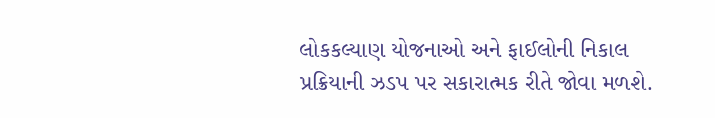લોકકલ્યાણ યોજનાઓ અને ફાઈલોની નિકાલ પ્રક્રિયાની ઝડપ પર સકારાત્મક રીતે જોવા મળશે.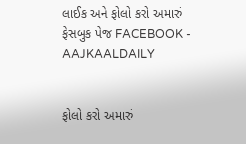લાઈક અને ફોલો કરો અમારું ફેસબુક પેજ FACEBOOK - AAJKAALDAILY


ફોલો કરો અમારું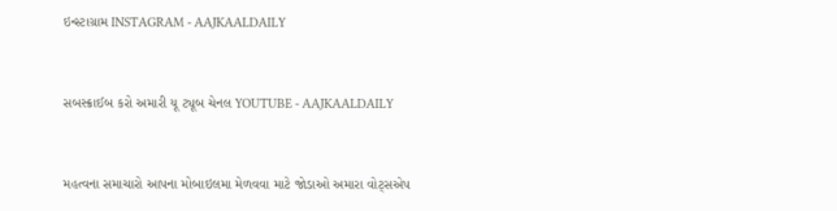ઇન્સ્ટાગ્રામ INSTAGRAM - AAJKAALDAILY


સબસ્ક્રાઈબ કરો અમારી યૂ ટ્યૂબ ચેનલ YOUTUBE - AAJKAALDAILY


મહત્વના સમાચારો આપના મોબાઇલમા મેળવવા માટે જોડાઓ અમારા વોટ્સએપ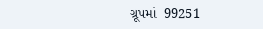ગ્રૂપમાં  99251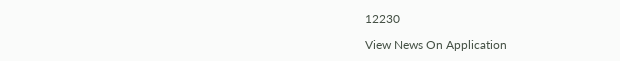12230

View News On Application